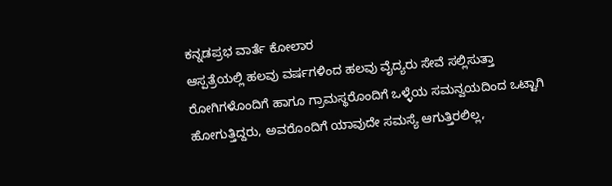ಕನ್ನಡಪ್ರಭ ವಾರ್ತೆ ಕೋಲಾರ
ಆಸ್ಪತ್ರೆಯಲ್ಲಿ ಹಲವು ವರ್ಷಗಳಿಂದ ಹಲವು ವೈದ್ಯರು ಸೇವೆ ಸಲ್ಲಿಸುತ್ತಾ ರೋಗಿಗಳೊಂದಿಗೆ ಹಾಗೂ ಗ್ರಾಮಸ್ಥರೊಂದಿಗೆ ಒಳ್ಳೆಯ ಸಮನ್ವಯದಿಂದ ಒಟ್ಟಾಗಿ ಹೋಗುತ್ತಿದ್ದರು, ಅವರೊಂದಿಗೆ ಯಾವುದೇ ಸಮಸ್ಯೆ ಆಗುತ್ತಿರಲಿಲ್ಲ,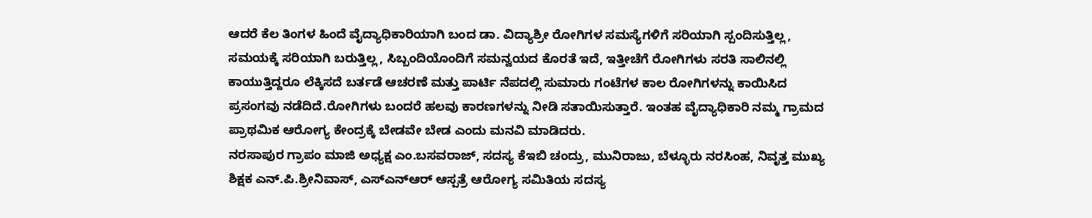ಆದರೆ ಕೆಲ ತಿಂಗಳ ಹಿಂದೆ ವೈದ್ಯಾಧಿಕಾರಿಯಾಗಿ ಬಂದ ಡಾ. ವಿದ್ಯಾಶ್ರೀ ರೋಗಿಗಳ ಸಮಸ್ಯೆಗಳಿಗೆ ಸರಿಯಾಗಿ ಸ್ಪಂದಿಸುತ್ತಿಲ್ಲ, ಸಮಯಕ್ಕೆ ಸರಿಯಾಗಿ ಬರುತ್ತಿಲ್ಲ, ಸಿಬ್ಬಂದಿಯೊಂದಿಗೆ ಸಮನ್ವಯದ ಕೊರತೆ ಇದೆ, ಇತ್ತೀಚೆಗೆ ರೋಗಿಗಳು ಸರತಿ ಸಾಲಿನಲ್ಲಿ ಕಾಯುತ್ತಿದ್ದರೂ ಲೆಕ್ಕಿಸದೆ ಬರ್ತಡೆ ಆಚರಣೆ ಮತ್ತು ಪಾರ್ಟಿ ನೆಪದಲ್ಲಿ ಸುಮಾರು ಗಂಟೆಗಳ ಕಾಲ ರೋಗಿಗಳನ್ನು ಕಾಯಿಸಿದ ಪ್ರಸಂಗವು ನಡೆದಿದೆ.ರೋಗಿಗಳು ಬಂದರೆ ಹಲವು ಕಾರಣಗಳನ್ನು ನೀಡಿ ಸತಾಯಿಸುತ್ತಾರೆ. ಇಂತಹ ವೈದ್ಯಾಧಿಕಾರಿ ನಮ್ಮ ಗ್ರಾಮದ ಪ್ರಾಥಮಿಕ ಆರೋಗ್ಯ ಕೇಂದ್ರಕ್ಕೆ ಬೇಡವೇ ಬೇಡ ಎಂದು ಮನವಿ ಮಾಡಿದರು.
ನರಸಾಪುರ ಗ್ರಾಪಂ ಮಾಜಿ ಅಧ್ಯಕ್ಷ ಎಂ.ಬಸವರಾಜ್, ಸದಸ್ಯ ಕೆಇಬಿ ಚಂದ್ರು, ಮುನಿರಾಜು, ಬೆಳ್ಳೂರು ನರಸಿಂಹ, ನಿವೃತ್ತ ಮುಖ್ಯ ಶಿಕ್ಷಕ ಎನ್.ಪಿ.ಶ್ರೀನಿವಾಸ್, ಎಸ್ಎನ್ಆರ್ ಆಸ್ಪತ್ರೆ ಆರೋಗ್ಯ ಸಮಿತಿಯ ಸದಸ್ಯ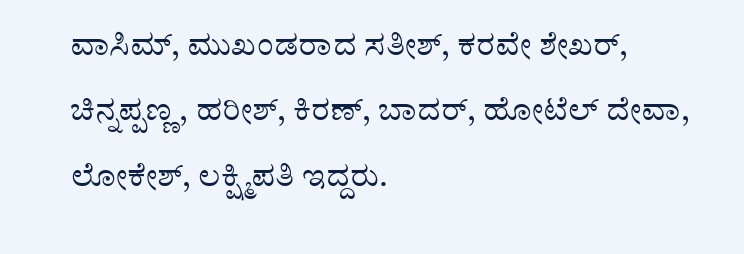ವಾಸಿಮ್, ಮುಖಂಡರಾದ ಸತೀಶ್, ಕರವೇ ಶೇಖರ್, ಚಿನ್ನಪ್ಪಣ್ಣ, ಹರೀಶ್, ಕಿರಣ್, ಬಾದರ್, ಹೋಟೆಲ್ ದೇವಾ, ಲೋಕೇಶ್, ಲಕ್ಷ್ಮಿಪತಿ ಇದ್ದರು.